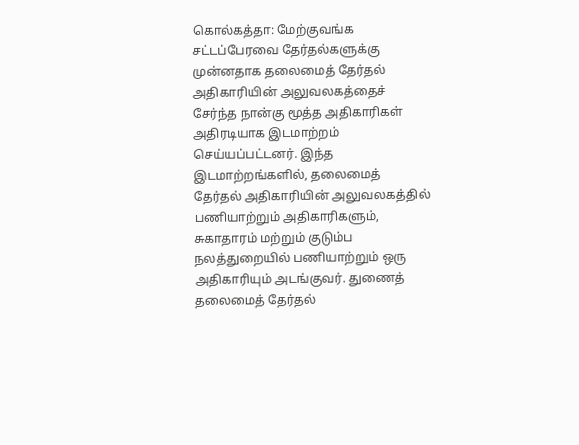கொல்கத்தா: மேற்குவங்க சட்டப்பேரவை தேர்தல்களுக்கு முன்னதாக தலைமைத் தேர்தல் அதிகாரியின் அலுவலகத்தைச் சேர்ந்த நான்கு மூத்த அதிகாரிகள் அதிரடியாக இடமாற்றம் செய்யப்பட்டனர். இந்த இடமாற்றங்களில், தலைமைத் தேர்தல் அதிகாரியின் அலுவலகத்தில் பணியாற்றும் அதிகாரிகளும், சுகாதாரம் மற்றும் குடும்ப நலத்துறையில் பணியாற்றும் ஒரு அதிகாரியும் அடங்குவர். துணைத் தலைமைத் தேர்தல்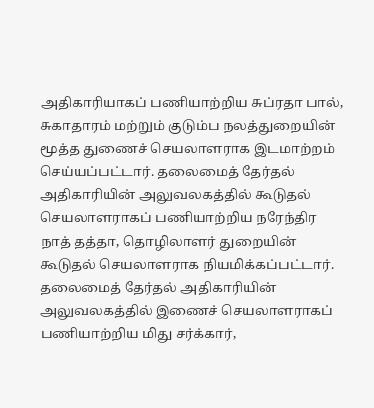அதிகாரியாகப் பணியாற்றிய சுப்ரதா பால், சுகாதாரம் மற்றும் குடும்ப நலத்துறையின் மூத்த துணைச் செயலாளராக இடமாற்றம் செய்யப்பட்டார். தலைமைத் தேர்தல் அதிகாரியின் அலுவலகத்தில் கூடுதல் செயலாளராகப் பணியாற்றிய நரேந்திர நாத் தத்தா, தொழிலாளர் துறையின் கூடுதல் செயலாளராக நியமிக்கப்பட்டார். தலைமைத் தேர்தல் அதிகாரியின் அலுவலகத்தில் இணைச் செயலாளராகப் பணியாற்றிய மிது சர்க்கார்,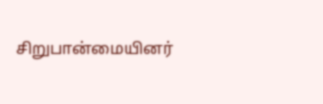சிறுபான்மையினர்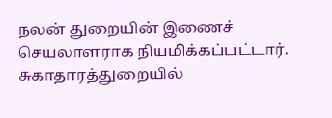நலன் துறையின் இணைச் செயலாளராக நியமிக்கப்பட்டார். சுகாதாரத்துறையில்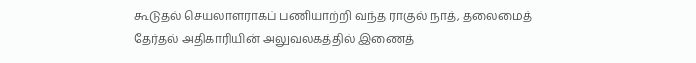கூடுதல் செயலாளராகப் பணியாற்றி வந்த ராகுல் நாத், தலைமைத் தேர்தல் அதிகாரியின் அலுவலகத்தில் இணைத்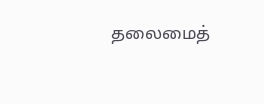தலைமைத்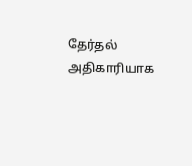தேர்தல் அதிகாரியாக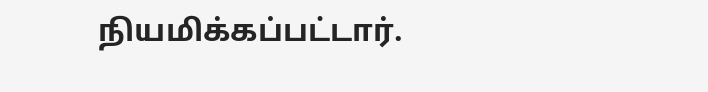நியமிக்கப்பட்டார்.